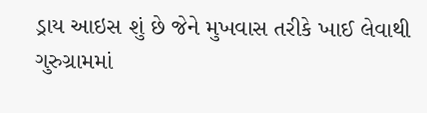ડ્રાય આઇસ શું છે જેને મુખવાસ તરીકે ખાઈ લેવાથી ગુરુગ્રામમાં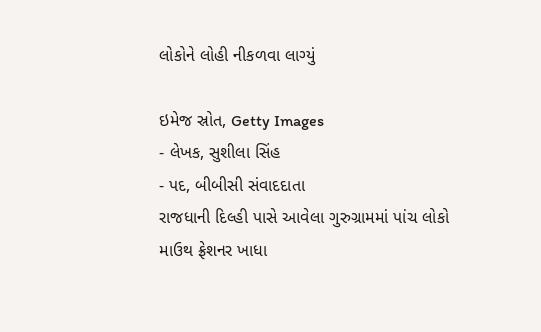લોકોને લોહી નીકળવા લાગ્યું

ઇમેજ સ્રોત, Getty Images
- લેખક, સુશીલા સિંહ
- પદ, બીબીસી સંવાદદાતા
રાજધાની દિલ્હી પાસે આવેલા ગુરુગ્રામમાં પાંચ લોકો માઉથ ફ્રેશનર ખાધા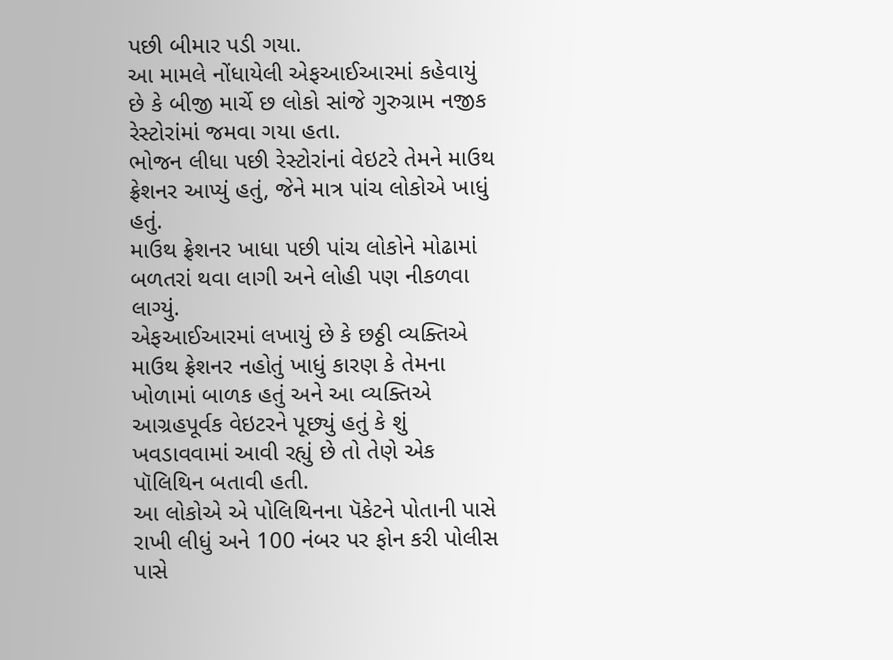પછી બીમાર પડી ગયા.
આ મામલે નોંધાયેલી એફઆઈઆરમાં કહેવાયું છે કે બીજી માર્ચે છ લોકો સાંજે ગુરુગ્રામ નજીક રેસ્ટોરાંમાં જમવા ગયા હતા.
ભોજન લીધા પછી રેસ્ટોરાંનાં વેઇટરે તેમને માઉથ ફ્રેશનર આપ્યું હતું, જેને માત્ર પાંચ લોકોએ ખાધું હતું.
માઉથ ફ્રેશનર ખાધા પછી પાંચ લોકોને મોઢામાં બળતરાં થવા લાગી અને લોહી પણ નીકળવા લાગ્યું.
એફઆઈઆરમાં લખાયું છે કે છઠ્ઠી વ્યક્તિએ માઉથ ફ્રેશનર નહોતું ખાધું કારણ કે તેમના ખોળામાં બાળક હતું અને આ વ્યક્તિએ આગ્રહપૂર્વક વેઇટરને પૂછ્યું હતું કે શું ખવડાવવામાં આવી રહ્યું છે તો તેણે એક પૉલિથિન બતાવી હતી.
આ લોકોએ એ પોલિથિનના પૅકેટને પોતાની પાસે રાખી લીધું અને 100 નંબર પર ફોન કરી પોલીસ પાસે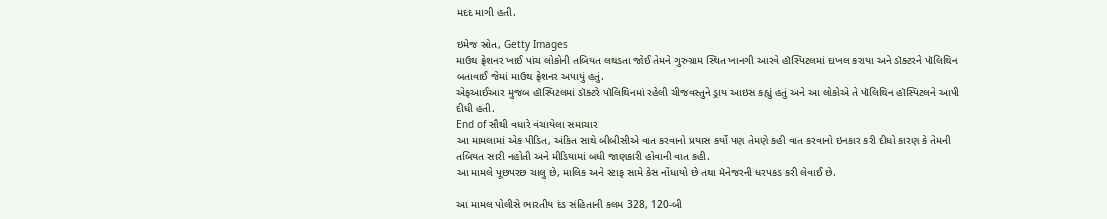મદદ માગી હતી.

ઇમેજ સ્રોત, Getty Images
માઉથ ફ્રેશનર ખાઈ પાંચ લોકોની તબિયત લથડતા જોઈ તેમને ગુરુગ્રામ સ્થિત ખાનગી આરવે હૉસ્પિટલમાં દાખલ કરાયા અને ડૉક્ટરને પૉલિથિન બતાવાઈ જેમાં માઉથ ફ્રેશનર અપાયું હતું.
એફઆઈઆર મુજબ હૉસ્પિટલમાં ડૉક્ટરે પૉલિથિનમાં રહેલી ચીજવસ્તુને ડ્રાય આઇસ કહ્યું હતું અને આ લોકોએ તે પૉલિથિન હૉસ્પિટલને આપી દીધી હતી.
End of સૌથી વધારે વંચાયેલા સમાચાર
આ મામલામાં એક પીડિત, અંકિત સાથે બીબીસીએ વાત કરવાનો પ્રયાસ કર્યો પણ તેમણે કહી વાત કરવાનો ઇનકાર કરી દીધો કારણ કે તેમની તબિયત સારી નહોતી અને મીડિયામાં બધી જાણકારી હોવાની વાત કહી.
આ મામલે પૂછપરછ ચાલુ છે, માલિક અને સ્ટાફ સામે કેસ નોંધાયો છે તથા મૅનેજરની ધરપકડ કરી લેવાઈ છે.

આ મામલ પોલીસે ભારતીય દંડ સંહિતાની કલમ 328, 120-બી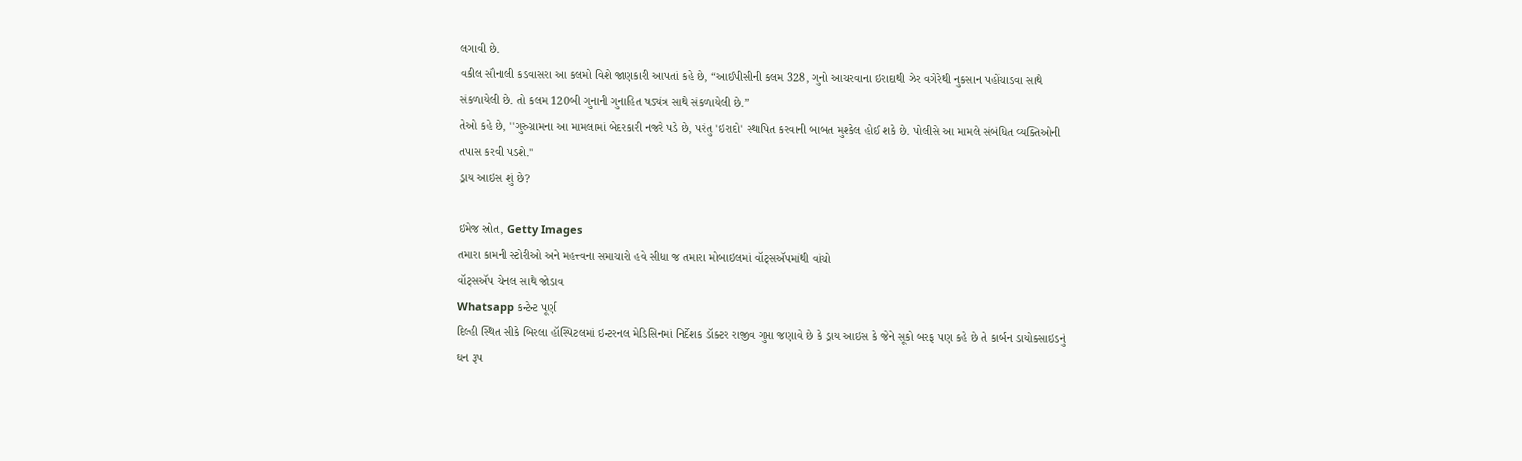લગાવી છે.
વકીલ સૌનાલી કડવાસરા આ કલમો વિશે જાણકારી આપતાં કહે છે, “આઈપીસીની કલમ 328, ગુનો આચરવાના ઇરાદાથી ઝેર વગેરેથી નુકસાન પહોંચાડવા સાથે સંકળાયેલી છે. તો કલમ 120બી ગુનાની ગુનાહિત ષડ્યંત્ર સાથે સંકળાયેલી છે.”
તેઓ કહે છે, ''ગુરુગ્રામના આ મામલામાં બેદરકારી નજરે પડે છે, પરંતુ 'ઇરાદો' સ્થાપિત કરવાની બાબત મુશ્કેલ હોઈ શકે છે. પોલીસે આ મામલે સંબંધિત વ્યક્તિઓની તપાસ કરવી પડશે.''
ડ્રાય આઇસ શું છે?

ઇમેજ સ્રોત, Getty Images
તમારા કામની સ્ટોરીઓ અને મહત્ત્વના સમાચારો હવે સીધા જ તમારા મોબાઇલમાં વૉટ્સઍપમાંથી વાંચો
વૉટ્સઍપ ચેનલ સાથે જોડાવ
Whatsapp કન્ટેન્ટ પૂર્ણ
દિલ્હી સ્થિત સીકે બિરલા હૉસ્પિટલમાં ઇન્ટરનલ મેડિસિનમાં નિર્દેશક ડૉક્ટર રાજીવ ગુપ્તા જણાવે છે કે ડ્રાય આઇસ કે જેને સૂકો બરફ પણ કહે છે તે કાર્બન ડાયોક્સાઇડનું ઘન રૂપ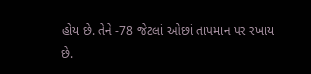હોય છે. તેને -78 જેટલાં ઓછાં તાપમાન પર રખાય છે.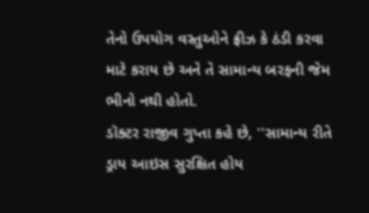તેનો ઉપયોગ વસ્તુઓને ફ્રીઝ કે ઠંડી કરવા માટે કરાય છે અને તે સામાન્ય બરફની જેમ ભીનો નથી હોતો.
ડૉક્ટર રાજીવ ગુપ્તા કહે છે, ''સામાન્ય રીતે ડ્રાય આઇસ સુરક્ષિત હોય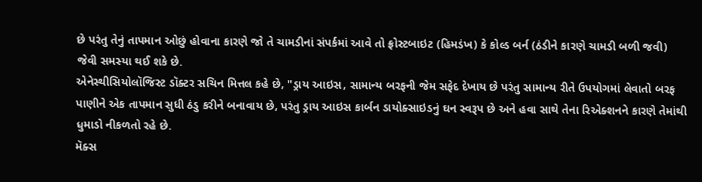છે પરંતુ તેનું તાપમાન ઓછું હોવાના કારણે જો તે ચામડીનાં સંપર્કમાં આવે તો ફ્રોસ્ટબાઇટ (હિમડંખ) કે કોલ્ડ બર્ન (ઠંડીને કારણે ચામડી બળી જવી) જેવી સમસ્યા થઈ શકે છે.
એનેસ્થીસિયોલૉજિસ્ટ ડૉક્ટર સચિન મિત્તલ કહે છે, "ડ્રાય આઇસ, સામાન્ય બરફની જેમ સફેદ દેખાય છે પરંતુ સામાન્ય રીતે ઉપયોગમાં લેવાતો બરફ પાણીને એક તાપમાન સુધી ઠંડુ કરીને બનાવાય છે, પરંતુ ડ્રાય આઇસ કાર્બન ડાયોક્સાઇડનું ઘન સ્વરૂપ છે અને હવા સાથે તેના રિએક્શનને કારણે તેમાંથી ધુમાડો નીકળતો રહે છે.
મૅક્સ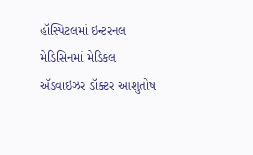હૉસ્પિટલમાં ઇન્ટરનલ મેડિસિનમાં મેડિકલ ઍડવાઇઝર ડૉક્ટર આશુતોષ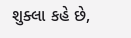શુક્લા કહે છે,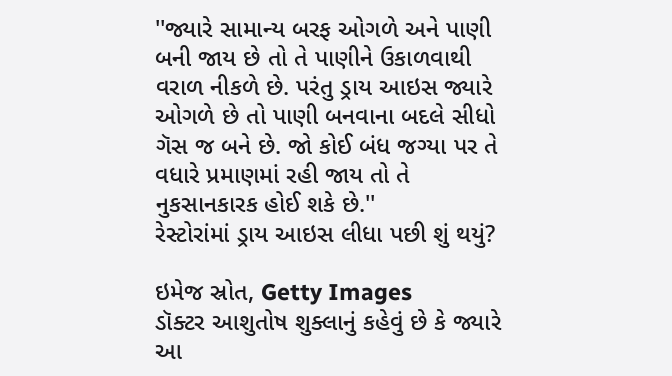''જ્યારે સામાન્ય બરફ ઓગળે અને પાણી બની જાય છે તો તે પાણીને ઉકાળવાથી વરાળ નીકળે છે. પરંતુ ડ્રાય આઇસ જ્યારે ઓગળે છે તો પાણી બનવાના બદલે સીધો ગૅસ જ બને છે. જો કોઈ બંધ જગ્યા પર તે વધારે પ્રમાણમાં રહી જાય તો તે નુકસાનકારક હોઈ શકે છે.''
રેસ્ટોરાંમાં ડ્રાય આઇસ લીધા પછી શું થયું?

ઇમેજ સ્રોત, Getty Images
ડૉક્ટર આશુતોષ શુક્લાનું કહેવું છે કે જ્યારે આ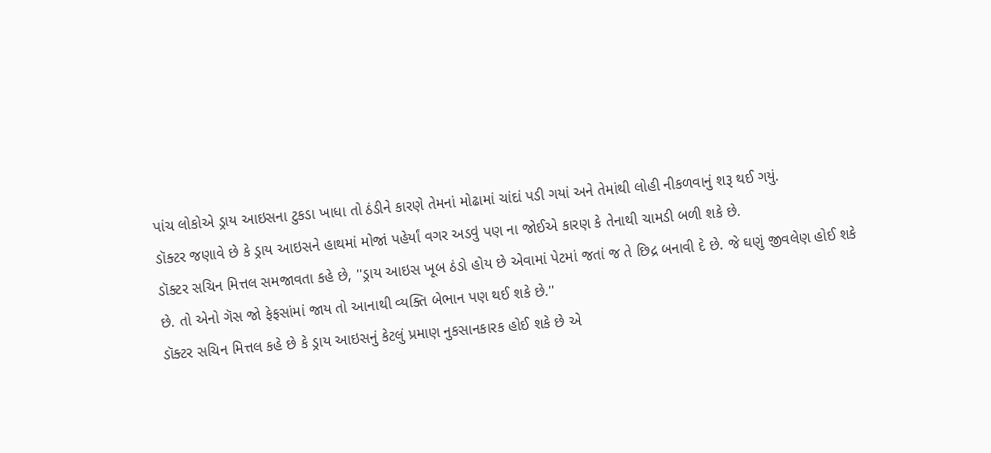પાંચ લોકોએ ડ્રાય આઇસના ટુકડા ખાધા તો ઠંડીને કારણે તેમનાં મોઢામાં ચાંદાં પડી ગયાં અને તેમાંથી લોહી નીકળવાનું શરૂ થઈ ગયું.
ડૉક્ટર જણાવે છે કે ડ્રાય આઇસને હાથમાં મોજાં પહેર્યાં વગર અડવું પણ ના જોઈએ કારણ કે તેનાથી ચામડી બળી શકે છે.
ડૉક્ટર સચિન મિત્તલ સમજાવતા કહે છે, ''ડ્રાય આઇસ ખૂબ ઠંડો હોય છે એવામાં પેટમાં જતાં જ તે છિદ્ર બનાવી દે છે. જે ઘણું જીવલેણ હોઈ શકે છે. તો એનો ગૅસ જો ફેફસાંમાં જાય તો આનાથી વ્યક્તિ બેભાન પણ થઈ શકે છે.''
ડૉક્ટર સચિન મિત્તલ કહે છે કે ડ્રાય આઇસનું કેટલું પ્રમાણ નુકસાનકારક હોઈ શકે છે એ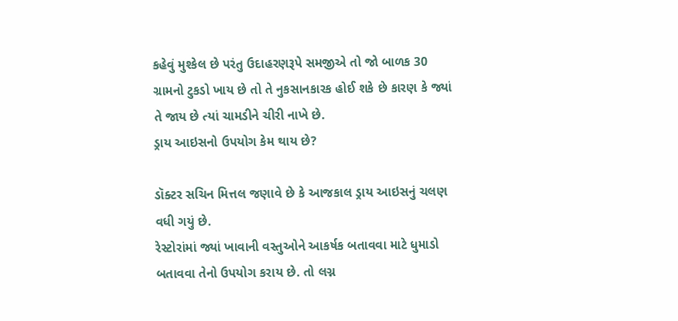કહેવું મુશ્કેલ છે પરંતુ ઉદાહરણરૂપે સમજીએ તો જો બાળક 30 ગ્રામનો ટુકડો ખાય છે તો તે નુકસાનકારક હોઈ શકે છે કારણ કે જ્યાં તે જાય છે ત્યાં ચામડીને ચીરી નાખે છે.
ડ્રાય આઇસનો ઉપયોગ કેમ થાય છે?

ડૉક્ટર સચિન મિત્તલ જણાવે છે કે આજકાલ ડ્રાય આઇસનું ચલણ વધી ગયું છે.
રેસ્ટોરાંમાં જ્યાં ખાવાની વસ્તુઓને આકર્ષક બતાવવા માટે ધુમાડો બતાવવા તેનો ઉપયોગ કરાય છે. તો લગ્ન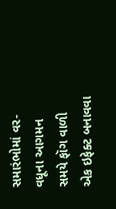સમારંભોમાં વર-વધૂના આગમન સમયે ફૉગ વાળી એક ઇફેક્ટ બનાવવા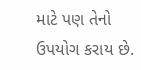માટે પણ તેનો ઉપયોગ કરાય છે.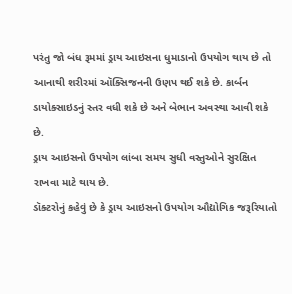પરંતુ જો બંધ રૂમમાં ડ્રાય આઇસના ધુમાડાનો ઉપયોગ થાય છે તો આનાથી શરીરમાં ઑક્સિજનની ઉણપ થઈ શકે છે. કાર્બન ડાયોક્સાઇડનું સ્તર વધી શકે છે અને બેભાન અવસ્થા આવી શકે છે.
ડ્રાય આઇસનો ઉપયોગ લાંબા સમય સુધી વસ્તુઓને સુરક્ષિત રાખવા માટે થાય છે.
ડૉક્ટરોનું કહેવું છે કે ડ્રાય આઇસનો ઉપયોગ ઔદ્યોગિક જરૂરિયાતો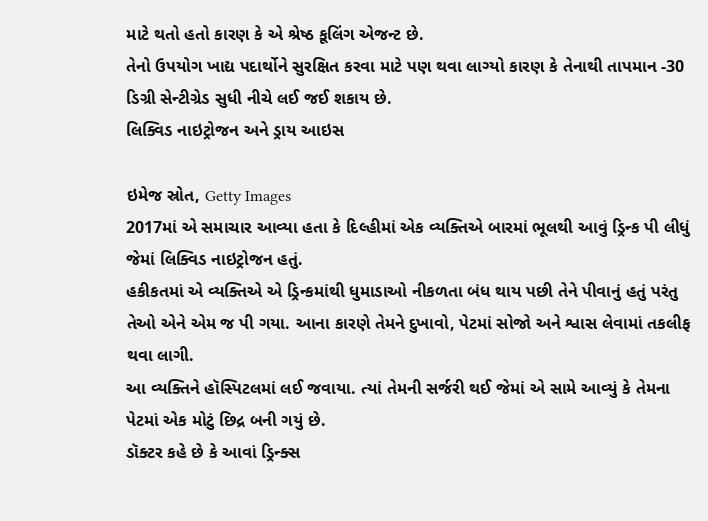માટે થતો હતો કારણ કે એ શ્રેષ્ઠ કૂલિંગ એજન્ટ છે.
તેનો ઉપયોગ ખાદ્ય પદાર્થોને સુરક્ષિત કરવા માટે પણ થવા લાગ્યો કારણ કે તેનાથી તાપમાન -30 ડિગ્રી સેન્ટીગ્રેડ સુધી નીચે લઈ જઈ શકાય છે.
લિક્વિડ નાઇટ્રોજન અને ડ્રાય આઇસ

ઇમેજ સ્રોત, Getty Images
2017માં એ સમાચાર આવ્યા હતા કે દિલ્હીમાં એક વ્યક્તિએ બારમાં ભૂલથી આવું ડ્રિન્ક પી લીધું જેમાં લિક્વિડ નાઇટ્રોજન હતું.
હકીકતમાં એ વ્યક્તિએ એ ડ્રિન્કમાંથી ધુમાડાઓ નીકળતા બંધ થાય પછી તેને પીવાનું હતું પરંતુ તેઓ એને એમ જ પી ગયા. આના કારણે તેમને દુખાવો, પેટમાં સોજો અને શ્વાસ લેવામાં તકલીફ થવા લાગી.
આ વ્યક્તિને હૉસ્પિટલમાં લઈ જવાયા. ત્યાં તેમની સર્જરી થઈ જેમાં એ સામે આવ્યું કે તેમના પેટમાં એક મોટું છિદ્ર બની ગયું છે.
ડૉક્ટર કહે છે કે આવાં ડ્રિન્ક્સ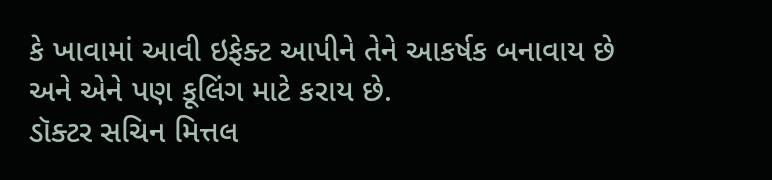કે ખાવામાં આવી ઇફેક્ટ આપીને તેને આકર્ષક બનાવાય છે અને એને પણ કૂલિંગ માટે કરાય છે.
ડૉક્ટર સચિન મિત્તલ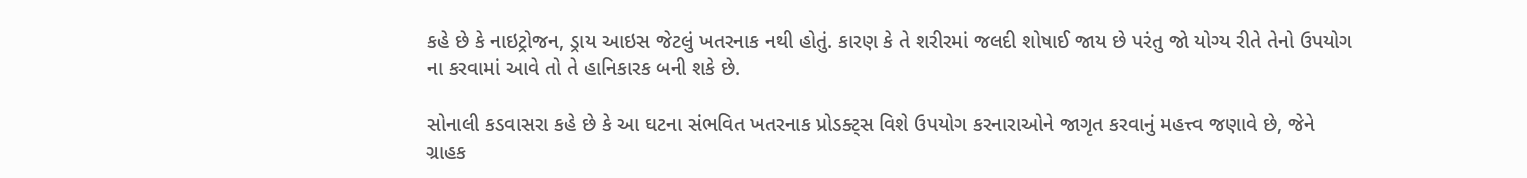કહે છે કે નાઇટ્રોજન, ડ્રાય આઇસ જેટલું ખતરનાક નથી હોતું. કારણ કે તે શરીરમાં જલદી શોષાઈ જાય છે પરંતુ જો યોગ્ય રીતે તેનો ઉપયોગ ના કરવામાં આવે તો તે હાનિકારક બની શકે છે.

સોનાલી કડવાસરા કહે છે કે આ ઘટના સંભવિત ખતરનાક પ્રોડક્ટ્સ વિશે ઉપયોગ કરનારાઓને જાગૃત કરવાનું મહત્ત્વ જણાવે છે, જેને ગ્રાહક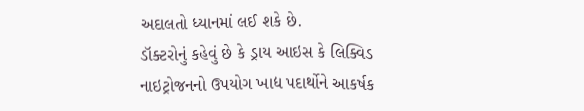અદાલતો ધ્યાનમાં લઈ શકે છે.
ડૉક્ટરોનું કહેવું છે કે ડ્રાય આઇસ કે લિક્વિડ નાઇટ્રોજનનો ઉપયોગ ખાદ્ય પદાર્થોને આકર્ષક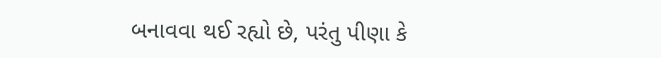બનાવવા થઈ રહ્યો છે, પરંતુ પીણા કે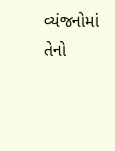વ્યંજનોમાં તેનો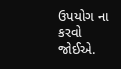ઉપયોગ ના કરવો જોઈએ.